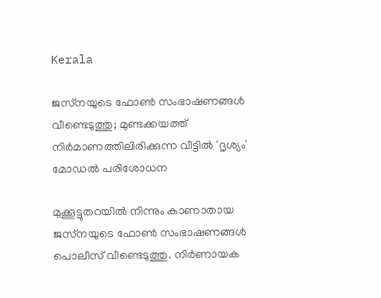Kerala

ജസ്‌നയുടെ ഫോണ്‍ സംഭാഷണങ്ങള്‍ വീണ്ടെടുത്തു; മുണ്ടക്കയത്ത് നിര്‍മാണത്തിലിരിക്കുന്ന വീട്ടില്‍ 'ദൃശ്യം' മോഡല്‍ പരിശോധന

മുക്കൂട്ടുതറയില്‍ നിന്നും കാണാതായ ജസ്‌നയുടെ ഫോണ്‍ സംഭാഷണങ്ങള്‍ പൊലീസ് വീണ്ടെടുത്തു. നിര്‍ണായക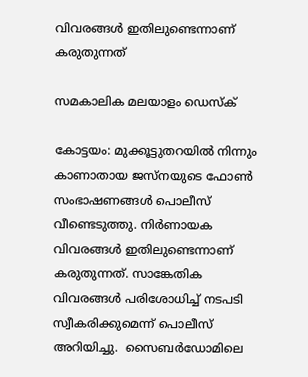വിവരങ്ങള്‍ ഇതിലുണ്ടെന്നാണ് കരുതുന്നത്

സമകാലിക മലയാളം ഡെസ്ക്

കോട്ടയം: മുക്കൂട്ടുതറയില്‍ നിന്നും കാണാതായ ജസ്‌നയുടെ ഫോണ്‍ സംഭാഷണങ്ങള്‍ പൊലീസ് വീണ്ടെടുത്തു. നിര്‍ണായക വിവരങ്ങള്‍ ഇതിലുണ്ടെന്നാണ് കരുതുന്നത്. സാങ്കേതിക വിവരങ്ങള്‍ പരിശോധിച്ച് നടപടി സ്വീകരിക്കുമെന്ന് പൊലീസ് അറിയിച്ചു.  സൈബര്‍ഡോമിലെ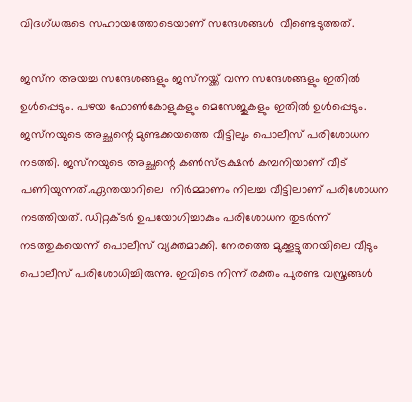വിദഗ്ധരുടെ സഹായത്തോടെയാണ് സന്ദേശങ്ങള്‍  വീണ്ടെടുത്തത്.

ജസ്‌ന അയച്ച സന്ദേശങ്ങളും ജസ്‌നയ്ക്ക് വന്ന സന്ദേശങ്ങളും ഇതില്‍ ഉള്‍പ്പെടും. പഴയ ഫോണ്‍കോളുകളും മെസേജുകളും ഇതില്‍ ഉള്‍പ്പെടും. ജസ്‌നയുടെ അച്ഛന്റെ മുണ്ടക്കയത്തെ വീട്ടിലും പൊലീസ് പരിശോധന നടത്തി. ജസ്‌നയുടെ അച്ഛന്റെ കണ്‍സ്ട്രക്ഷന്‍ കമ്പനിയാണ് വീട് പണിയുന്നത്.ഏന്തയാറിലെ  നിര്‍മ്മാണം നിലച്ച വീട്ടിലാണ് പരിശോധന നടത്തിയത്. ഡിറ്റക്ടര്‍ ഉപയോഗിച്ചാകും പരിശോധന തുടര്‍ന്ന് നടത്തുകയെന്ന് പൊലീസ് വ്യക്തമാക്കി. നേരത്തെ മുക്കൂട്ടുതറയിലെ വീടും പൊലീസ് പരിശോധിച്ചിരുന്നു. ഇവിടെ നിന്ന് രക്തം പുരണ്ട വസ്ത്രങ്ങള്‍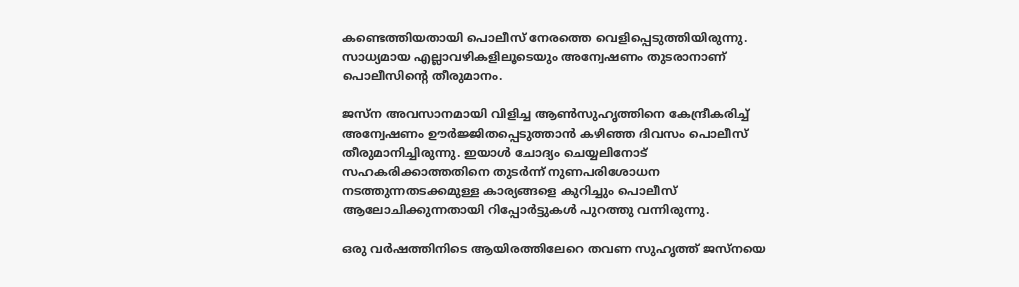കണ്ടെത്തിയതായി പൊലീസ് നേരത്തെ വെളിപ്പെടുത്തിയിരുന്നു. സാധ്യമായ എല്ലാവഴികളിലൂടെയും അന്വേഷണം തുടരാനാണ് പൊലീസിന്റെ തീരുമാനം.

ജസ്‌ന അവസാനമായി വിളിച്ച ആണ്‍സുഹൃത്തിനെ കേന്ദ്രീകരിച്ച് അന്വേഷണം ഊര്‍ജ്ജിതപ്പെടുത്താന്‍ കഴിഞ്ഞ ദിവസം പൊലീസ് തീരുമാനിച്ചിരുന്നു. ഇയാള്‍ ചോദ്യം ചെയ്യലിനോട് സഹകരിക്കാത്തതിനെ തുടര്‍ന്ന് നുണപരിശോധന നടത്തുന്നതടക്കമുള്ള കാര്യങ്ങളെ കുറിച്ചും പൊലീസ് ആലോചിക്കുന്നതായി റിപ്പോര്‍ട്ടുകള്‍ പുറത്തു വന്നിരുന്നു.

ഒരു വര്‍ഷത്തിനിടെ ആയിരത്തിലേറെ തവണ സുഹൃത്ത് ജസ്‌നയെ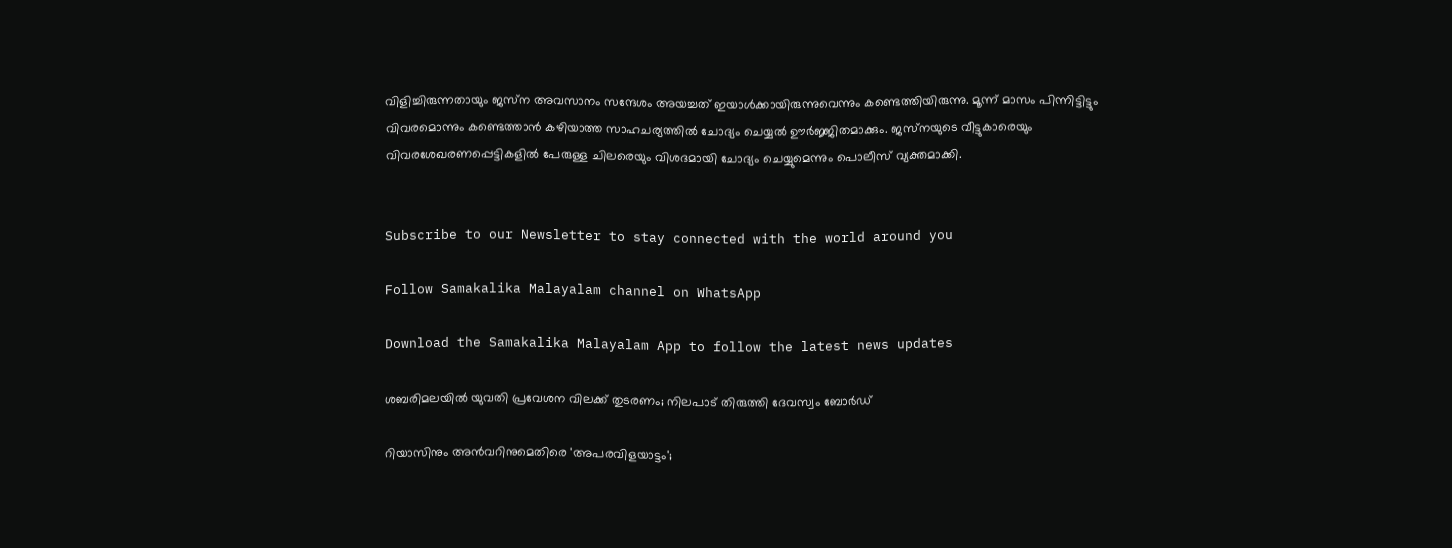വിളിച്ചിരുന്നതായും ജസ്‌ന അവസാനം സന്ദേശം അയച്ചത് ഇയാള്‍ക്കായിരുന്നുവെന്നും കണ്ടെത്തിയിരുന്നു. മൂന്ന് മാസം പിന്നിട്ടിട്ടും വിവരമൊന്നും കണ്ടെത്താന്‍ കഴിയാത്ത സാഹചര്യത്തില്‍ ചോദ്യം ചെയ്യല്‍ ഊര്‍ജ്ജിതമാക്കും. ജസ്‌നയുടെ വീട്ടുകാരെയും വിവരശേഖരണപ്പെട്ടികളില്‍ പേരുള്ള ചിലരെയും വിശദമായി ചോദ്യം ചെയ്യുമെന്നും പൊലീസ് വ്യക്തമാക്കി.


Subscribe to our Newsletter to stay connected with the world around you

Follow Samakalika Malayalam channel on WhatsApp

Download the Samakalika Malayalam App to follow the latest news updates

ശബരിമലയില്‍ യുവതി പ്രവേശന വിലക്ക് തുടരണം; നിലപാട് തിരുത്തി ദേവസ്വം ബോര്‍ഡ്

റിയാസിനും അന്‍വറിനുമെതിരെ 'അപരവിളയാട്ടം';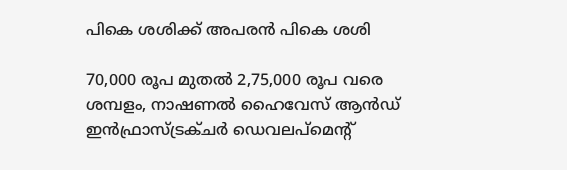പികെ ശശിക്ക് അപരന്‍ പികെ ശശി

70,000 രൂപ മുതൽ 2,75,000 രൂപ വരെ ശമ്പളം, നാഷണൽ ഹൈവേസ് ആൻഡ് ഇൻഫ്രാസ്ട്രക്ചർ ഡെവലപ്‌മെന്റ്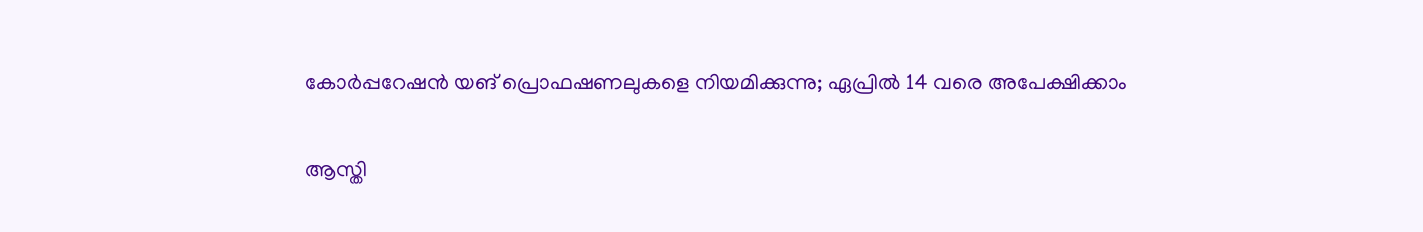കോർപ്പറേഷൻ യങ് പ്രൊഫഷണലുകളെ നിയമിക്കുന്നു; ഏപ്രിൽ 14 വരെ അപേക്ഷിക്കാം

ആസ്തി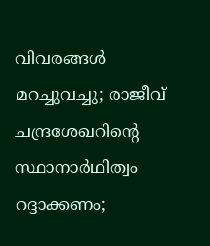വിവരങ്ങള്‍ മറച്ചുവച്ചു; രാജീവ് ചന്ദ്രശേഖറിന്റെ സ്ഥാനാര്‍ഥിത്വം റദ്ദാക്കണം;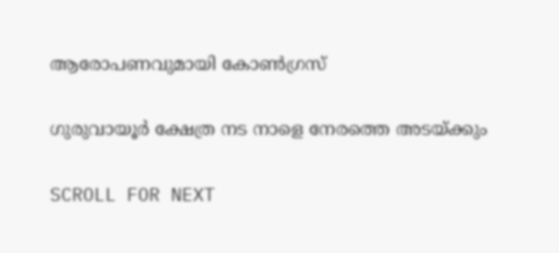ആരോപണവുമായി കോണ്‍ഗ്രസ്

ഗുരുവായൂര്‍ ക്ഷേത്ര നട നാളെ നേരത്തെ അടയ്ക്കും

SCROLL FOR NEXT